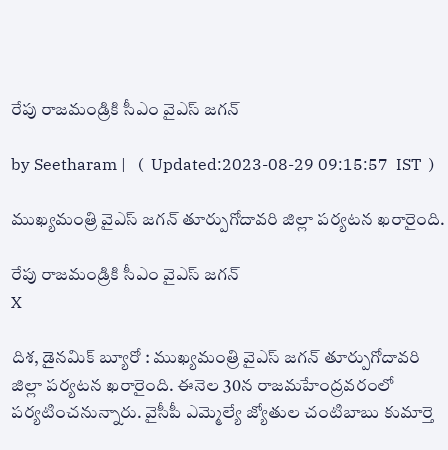రేపు రాజమండ్రికి సీఎం వైఎస్ జగన్

by Seetharam |   (  Updated:2023-08-29 09:15:57  IST  )

ముఖ్యమంత్రి వైఎస్ జగన్ తూర్పుగోదావరి జిల్లా పర్యటన ఖరారైంది.

రేపు రాజమండ్రికి సీఎం వైఎస్ జగన్
X

దిశ, డైనమిక్ బ్యూరో : ముఖ్యమంత్రి వైఎస్ జగన్ తూర్పుగోదావరి జిల్లా పర్యటన ఖరారైంది. ఈనెల 30న రాజమహేంద్రవరంలో పర్యటించనున్నారు. వైసీపీ ఎమ్మెల్యే జ్యోతుల చంటిబాబు కుమార్తె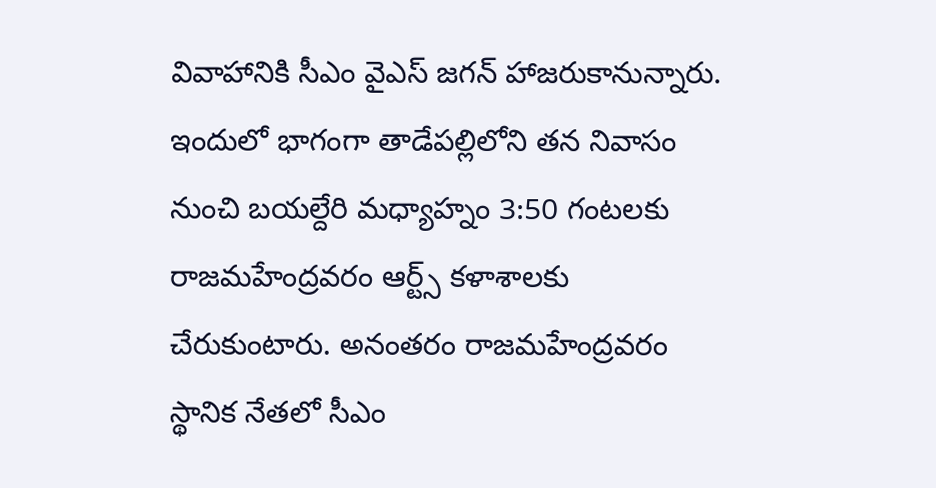వివాహానికి సీఎం వైఎస్ జగన్ హాజరుకానున్నారు. ఇందులో భాగంగా తాడేప‌ల్లిలోని త‌న నివాసం నుంచి బ‌య‌ల్దేరి మధ్యాహ్నం 3:50 గంటలకు రాజమహేంద్రవరం ఆర్ట్స్ కళాశాలకు చేరుకుంటారు. అనంతరం రాజమహేంద్రవరం స్థానిక నేతలో సీఎం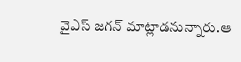వైఎస్ జగన్ మాట్లాడనున్నారు.ఆ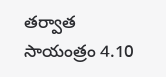తర్వాత సాయంత్రం 4.10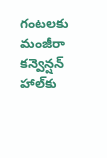గంటలకు మంజీరా కన్వెన్షన్ హాల్‌కు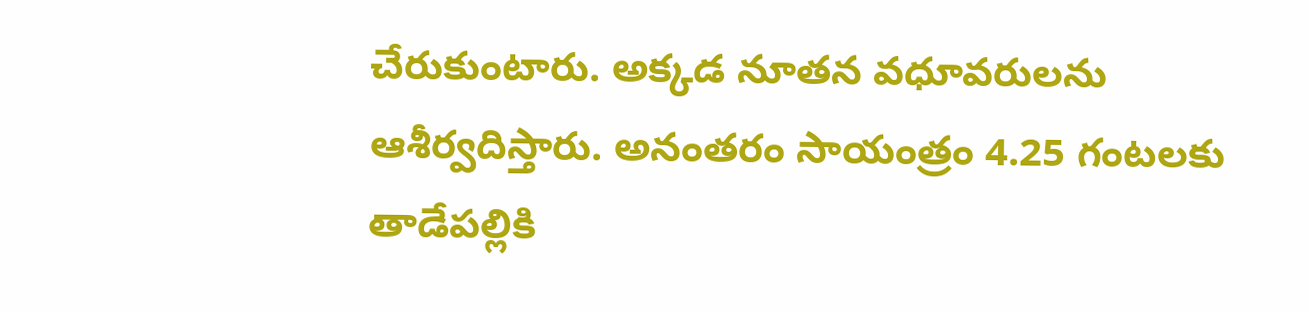చేరుకుంటారు. అక్కడ నూతన వధూవరులను ఆశీర్వదిస్తారు. అనంతరం సాయంత్రం 4.25 గంటలకు తాడేపల్లికి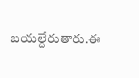బయల్దేరుతారు.ఈ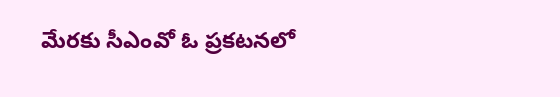మేరకు సీఎంవో ఓ ప్రకటనలో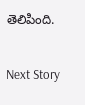తెలిపింది.

Next Story